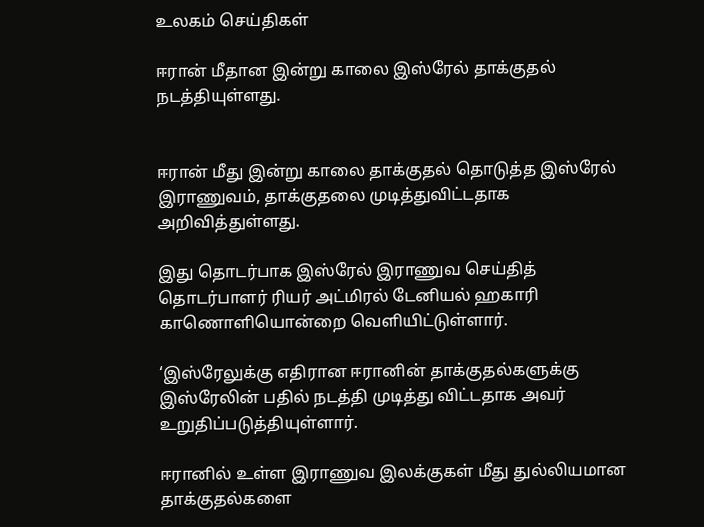உலகம் செய்திகள்

ஈரான் மீதான இன்று காலை இஸ்ரேல் தாக்குதல் நடத்தியுள்ளது.


ஈரான் மீது இன்று காலை தாக்குதல் தொடுத்த இஸ்ரேல் இராணுவம், தாக்குதலை முடித்துவிட்டதாக அறிவித்துள்ளது.

இது தொடர்பாக இஸ்ரேல் இராணுவ செய்தித் தொடர்பாளர் ரியர் அட்மிரல் டேனியல் ஹகாரி காணொளியொன்றை வெளியிட்டுள்ளார்.

‘இஸ்ரேலுக்கு எதிரான ஈரானின் தாக்குதல்களுக்கு இஸ்ரேலின் பதில் நடத்தி முடித்து விட்டதாக அவர் உறுதிப்படுத்தியுள்ளார்.

ஈரானில் உள்ள இராணுவ இலக்குகள் மீது துல்லியமான தாக்குதல்களை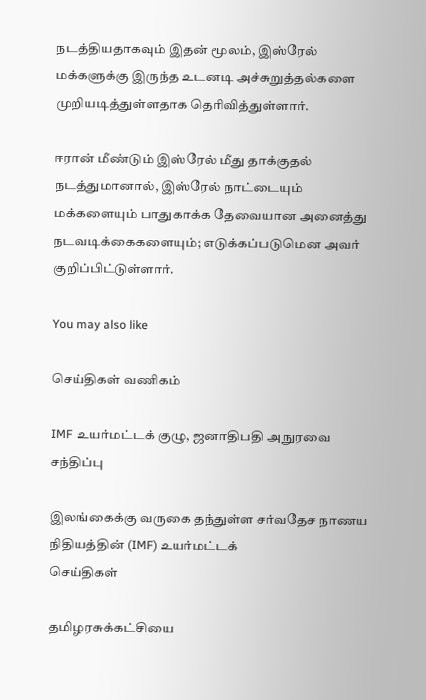நடத்தியதாகவும் இதன் மூலம், இஸ்ரேல் மக்களுக்கு இருந்த உடனடி அச்சுறுத்தல்களை முறியடித்துள்ளதாக தெரிவித்துள்ளார்.

ஈரான் மீண்டும் இஸ்ரேல் மீது தாக்குதல் நடத்துமானால், இஸ்ரேல் நாட்டையும் மக்களையும் பாதுகாக்க தேவையான அனைத்து நடவடிக்கைகளையும்; எடுக்கப்படுமென அவர் குறிப்பிட்டுள்ளார்.

You may also like

செய்திகள் வணிகம்

IMF உயர்மட்டக் குழு, ஜனாதிபதி அநுரவை சந்திப்பு

இலங்கைக்கு வருகை தந்துள்ள சர்வதேச நாணய நிதியத்தின் (IMF) உயர்மட்டக்
செய்திகள்

தமிழரசுக்கட்சியை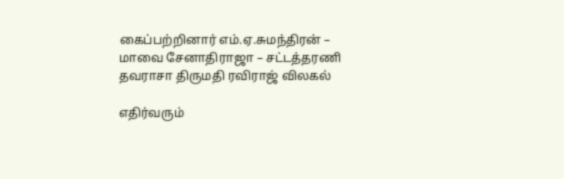கைப்பற்றினார் எம்.ஏ.சுமந்திரன் – மாவை சேனாதிராஜா – சட்டத்தரணி தவராசா திருமதி ரவிராஜ் விலகல்

எதிர்வரும்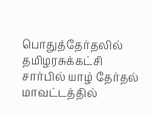பொதுத்தேர்தலில் தமிழரசுக்கட்சி சார்பில் யாழ் தேர்தல் மாவட்டத்தில்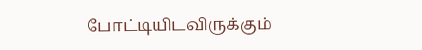போட்டியிடவிருக்கும்